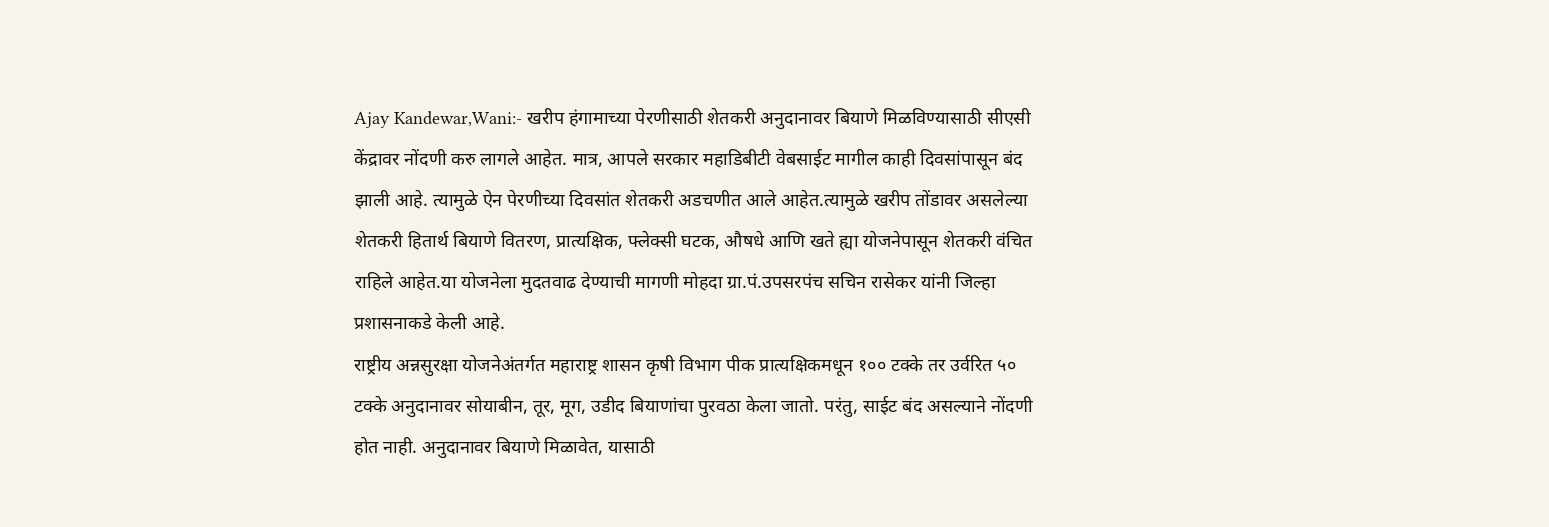Ajay Kandewar,Wani:- खरीप हंगामाच्या पेरणीसाठी शेतकरी अनुदानावर बियाणे मिळविण्यासाठी सीएसी केंद्रावर नोंदणी करु लागले आहेत. मात्र, आपले सरकार महाडिबीटी वेबसाईट मागील काही दिवसांपासून बंद झाली आहे. त्यामुळे ऐन पेरणीच्या दिवसांत शेतकरी अडचणीत आले आहेत.त्यामुळे खरीप तोंडावर असलेल्या शेतकरी हितार्थ बियाणे वितरण, प्रात्यक्षिक, फ्लेक्सी घटक, औषधे आणि खते ह्या योजनेपासून शेतकरी वंचित राहिले आहेत.या योजनेला मुदतवाढ देण्याची मागणी मोहदा ग्रा.पं.उपसरपंच सचिन रासेकर यांनी जिल्हा प्रशासनाकडे केली आहे.
राष्ट्रीय अन्नसुरक्षा योजनेअंतर्गत महाराष्ट्र शासन कृषी विभाग पीक प्रात्यक्षिकमधून १०० टक्के तर उर्वरित ५० टक्के अनुदानावर सोयाबीन, तूर, मूग, उडीद बियाणांचा पुरवठा केला जातो. परंतु, साईट बंद असल्याने नोंदणी होत नाही. अनुदानावर बियाणे मिळावेत, यासाठी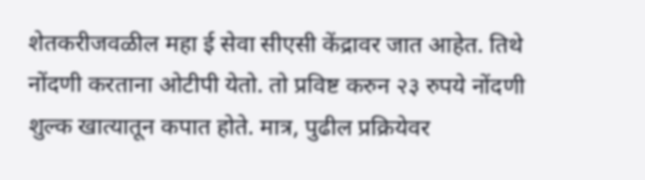शेतकरीजवळील महा ई सेवा सीएसी केंद्रावर जात आहेत. तिथे नोंदणी करताना ओटीपी येतो. तो प्रविष्ट करुन २३ रुपये नोंदणी शुल्क खात्यातून कपात होते. मात्र, पुढील प्रक्रियेवर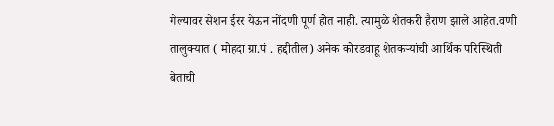गेल्यावर सेशन ईरर येऊन नोंदणी पूर्ण होत नाही. त्यामुळे शेतकरी हैराण झाले आहेत.वणी तालुक्यात ( मोहदा ग्रा.पं . हद्दीतील) अनेक कोरडवाहू शेतकऱ्यांची आर्थिक परिस्थिती बेताची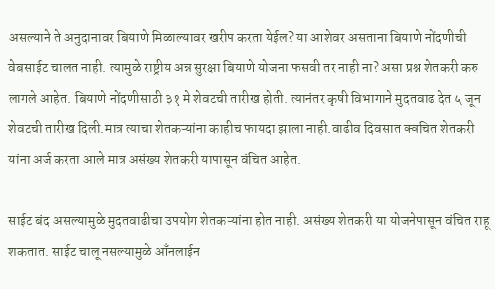असल्याने ते अनुदानावर बियाणे मिळाल्यावर खरीप करता येईल? या आशेवर असताना बियाणे नोंदणीची वेबसाईट चालत नाही. त्यामुळे राष्ट्रीय अन्न सुरक्षा बियाणे योजना फसवी तर नाही ना? असा प्रश्न शेतकरी करु लागले आहेत. बियाणे नोंदणीसाठी ३१ मे शेवटची तारीख होती. त्यानंतर कृषी विभागाने मुदतवाढ देत ५ जून शेवटची तारीख दिली.मात्र त्याचा शेतकऱ्यांना काहीच फायदा झाला नाही.वाढीव दिवसात क्वचित शेतकरी यांना अर्ज करता आले मात्र असंख्य शेतकरी यापासून वंचित आहेत.

साईट बंद असल्यामुळे मुदतवाढीचा उपयोग शेतकऱ्यांना होत नाही. असंख्य शेतकरी या योजनेपासून वंचित राहू शकतात. साईट चालू नसल्यामुळे आँनलाईन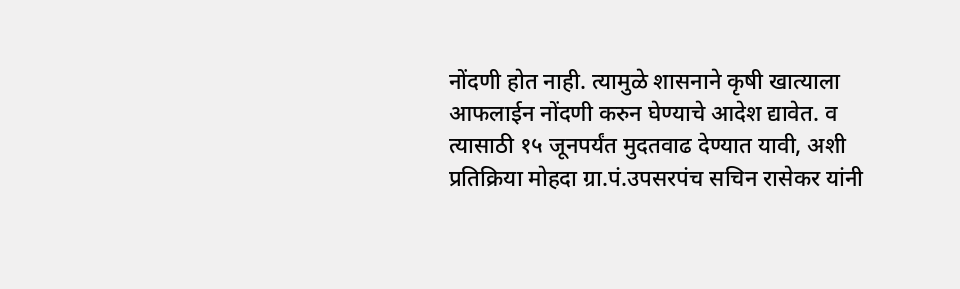नोंदणी होत नाही. त्यामुळे शासनाने कृषी खात्याला आफलाईन नोंदणी करुन घेण्याचे आदेश द्यावेत. व त्यासाठी १५ जूनपर्यंत मुदतवाढ देण्यात यावी, अशी प्रतिक्रिया मोहदा ग्रा.पं.उपसरपंच सचिन रासेकर यांनी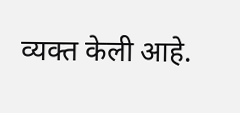व्यक्त केली आहे.